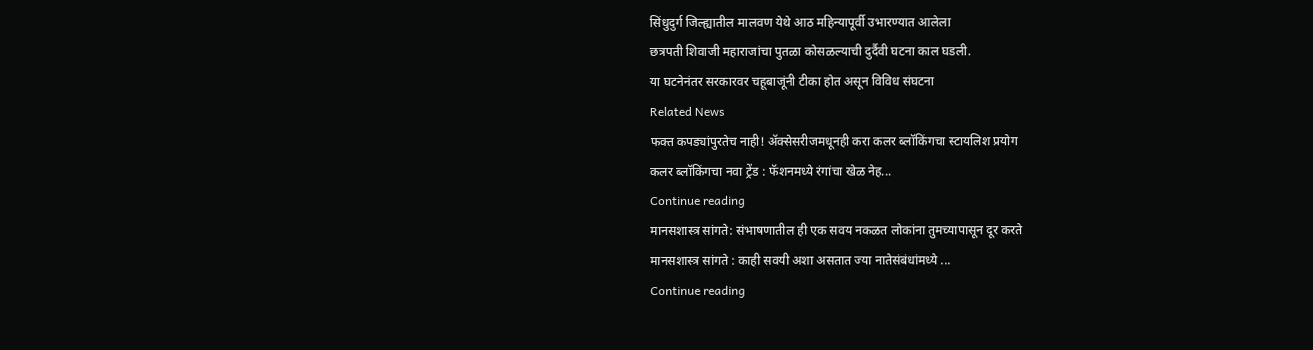सिंधुदुर्ग जिल्ह्यातील मालवण येथे आठ महिन्यापूर्वी उभारण्यात आलेला
छत्रपती शिवाजी महाराजांचा पुतळा कोसळल्याची दुर्दैवी घटना काल घडली.
या घटनेनंतर सरकारवर चहूबाजूंनी टीका होत असून विविध संघटना
Related News
फक्त कपड्यांपुरतेच नाही! ॲक्सेसरीजमधूनही करा कलर ब्लॉकिंगचा स्टायलिश प्रयोग
कलर ब्लॉकिंगचा नवा ट्रेंड : फॅशनमध्ये रंगांचा खेळ नेह...
Continue reading
मानसशास्त्र सांगते: संभाषणातील ही एक सवय नकळत लोकांना तुमच्यापासून दूर करते
मानसशास्त्र सांगते : काही सवयी अशा असतात ज्या नातेसंबंधांमध्ये ...
Continue reading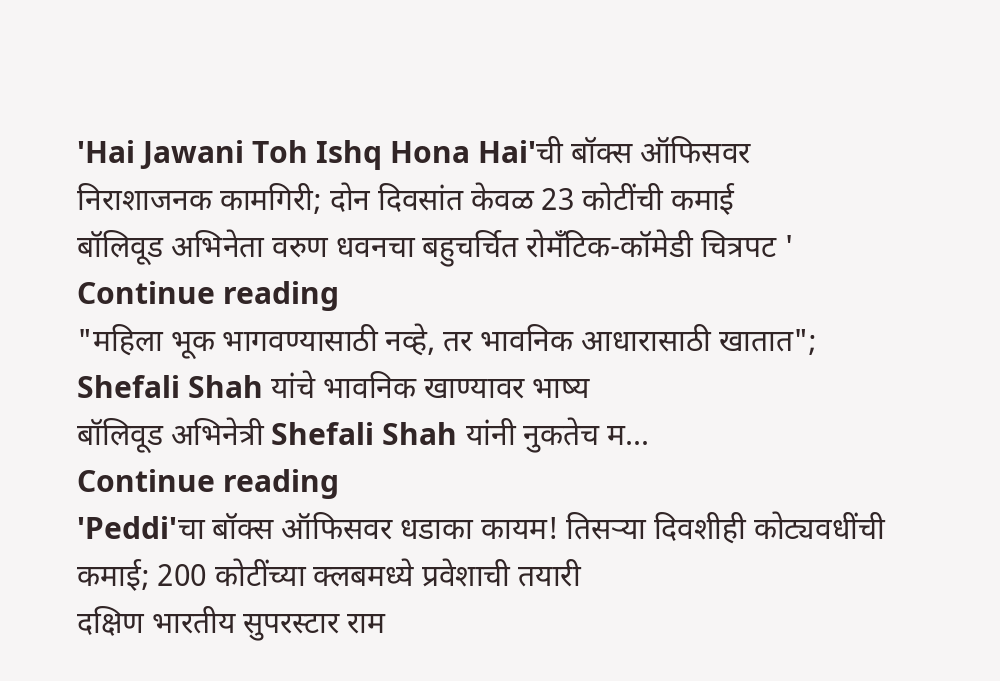'Hai Jawani Toh Ishq Hona Hai'ची बॉक्स ऑफिसवर निराशाजनक कामगिरी; दोन दिवसांत केवळ 23 कोटींची कमाई
बॉलिवूड अभिनेता वरुण धवनचा बहुचर्चित रोमँटिक-कॉमेडी चित्रपट '
Continue reading
"महिला भूक भागवण्यासाठी नव्हे, तर भावनिक आधारासाठी खातात"; Shefali Shah यांचे भावनिक खाण्यावर भाष्य
बॉलिवूड अभिनेत्री Shefali Shah यांनी नुकतेच म...
Continue reading
'Peddi'चा बॉक्स ऑफिसवर धडाका कायम! तिसऱ्या दिवशीही कोट्यवधींची कमाई; 200 कोटींच्या क्लबमध्ये प्रवेशाची तयारी
दक्षिण भारतीय सुपरस्टार राम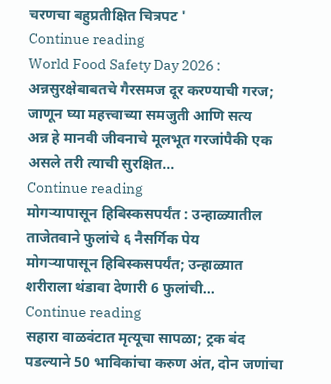चरणचा बहुप्रतीक्षित चित्रपट '
Continue reading
World Food Safety Day 2026 : अन्नसुरक्षेबाबतचे गैरसमज दूर करण्याची गरज; जाणून घ्या महत्त्वाच्या समजुती आणि सत्य
अन्न हे मानवी जीवनाचे मूलभूत गरजांपैकी एक असले तरी त्याची सुरक्षित...
Continue reading
मोगऱ्यापासून हिबिस्कसपर्यंत : उन्हाळ्यातील ताजेतवाने फुलांचे ६ नैसर्गिक पेय
मोगऱ्यापासून हिबिस्कसपर्यंत; उन्हाळ्यात शरीराला थंडावा देणारी 6 फुलांची...
Continue reading
सहारा वाळवंटात मृत्यूचा सापळा; ट्रक बंद पडल्याने 50 भाविकांचा करुण अंत, दोन जणांचा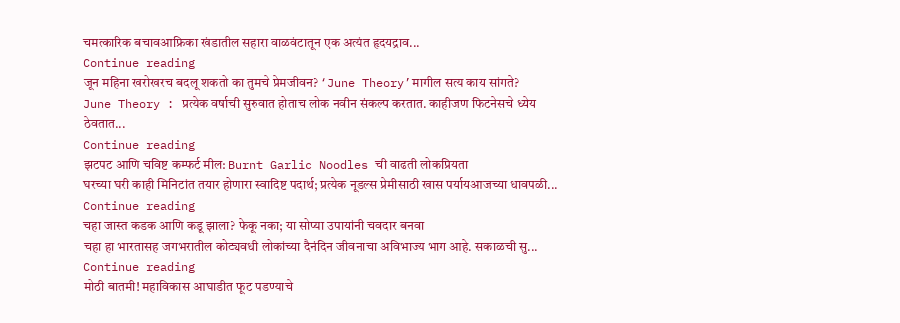चमत्कारिक बचावआफ्रिका खंडातील सहारा वाळवंटातून एक अत्यंत हृदयद्राव...
Continue reading
जून महिना खरोखरच बदलू शकतो का तुमचे प्रेमजीवन? ‘June Theory’मागील सत्य काय सांगते?
June Theory : प्रत्येक वर्षाची सुरुवात होताच लोक नवीन संकल्प करतात. काहीजण फिटनेसचे ध्येय ठेवतात...
Continue reading
झटपट आणि चविष्ट कम्फर्ट मील: Burnt Garlic Noodles ची वाढती लोकप्रियता
घरच्या घरी काही मिनिटांत तयार होणारा स्वादिष्ट पदार्थ; प्रत्येक नूडल्स प्रेमीसाठी खास पर्यायआजच्या धावपळी...
Continue reading
चहा जास्त कडक आणि कडू झाला? फेकू नका; या सोप्या उपायांनी चवदार बनवा
चहा हा भारतासह जगभरातील कोट्यवधी लोकांच्या दैनंदिन जीवनाचा अविभाज्य भाग आहे. सकाळची सु...
Continue reading
मोठी बातमी! महाविकास आघाडीत फूट पडण्याचे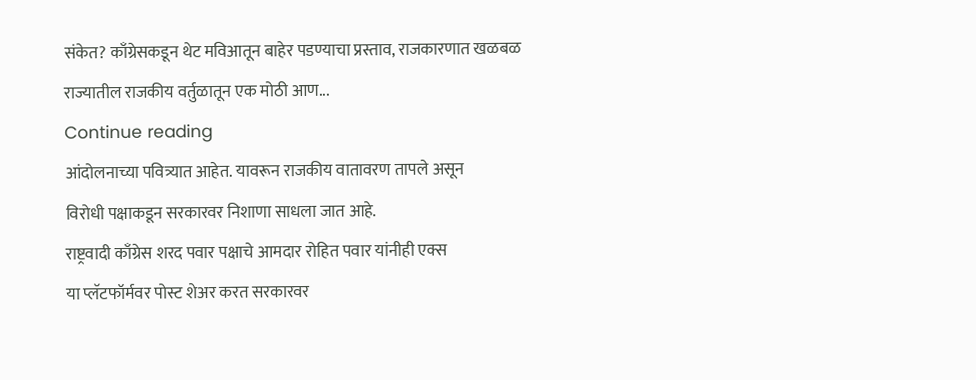संकेत? काँग्रेसकडून थेट मविआतून बाहेर पडण्याचा प्रस्ताव, राजकारणात खळबळ
राज्यातील राजकीय वर्तुळातून एक मोठी आण...
Continue reading
आंदोलनाच्या पवित्र्यात आहेत. यावरून राजकीय वातावरण तापले असून
विरोधी पक्षाकडून सरकारवर निशाणा साधला जात आहे.
राष्ट्रवादी काँग्रेस शरद पवार पक्षाचे आमदार रोहित पवार यांनीही एक्स
या प्लॅटफॉर्मवर पोस्ट शेअर करत सरकारवर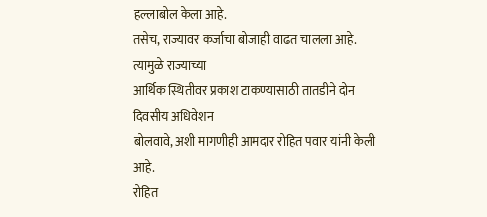हल्लाबोल केला आहे.
तसेच, राज्यावर कर्जाचा बोजाही वाढत चालला आहे. त्यामुळे राज्याच्या
आर्थिक स्थितीवर प्रकाश टाकण्यासाठी तातडीने दोन दिवसीय अधिवेशन
बोलवावे, अशी मागणीही आमदार रोहित पवार यांनी केली आहे.
रोहित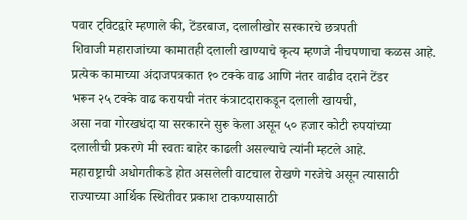पवार ट्विटद्वारे म्हणाले की, टेंडरबाज, दलालीखोर सरकारचे छत्रपती
शिवाजी महाराजांच्या कामातही दलाली खाण्याचे कृत्य म्हणजे नीचपणाचा कळस आहे.
प्रत्येक कामाच्या अंदाजपत्रकात १० टक्के वाढ आणि नंतर वाढीव दराने टेंडर
भरून २५ टक्के वाढ करायची नंतर कंत्राटदाराकडून दलाली खायची,
असा नवा गोरखधंदा या सरकारने सुरू केला असून ५० हजार कोटी रुपयांच्या
दलालीची प्रकरणे मी स्वतः बाहेर काढली असल्याचे त्यांनी म्हटले आहे.
महाराष्ट्राची अधोगतीकडे होत असलेली वाटचाल रोखणे गरजेचे असून त्यासाठी
राज्याच्या आर्थिक स्थितीवर प्रकाश टाकण्यासाठी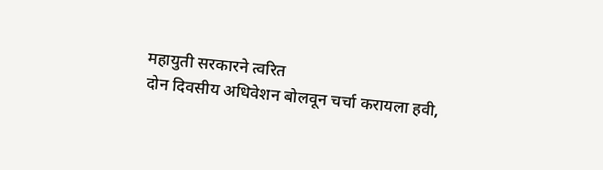महायुती सरकारने त्वरित
दोन दिवसीय अधिवेशन बोलवून चर्चा करायला हवी,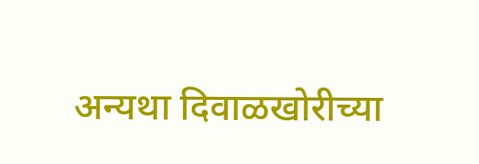अन्यथा दिवाळखोरीच्या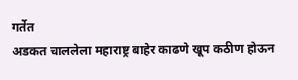गर्तेत
अडकत चाललेला महाराष्ट्र बाहेर काढणे खूप कठीण होऊन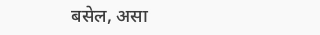बसेल, असा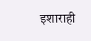इशाराही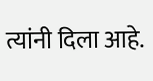त्यांनी दिला आहे.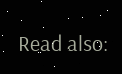Read also: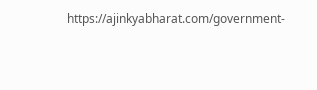https://ajinkyabharat.com/government-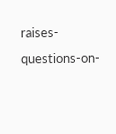raises-questions-on-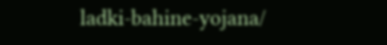ladki-bahine-yojana/